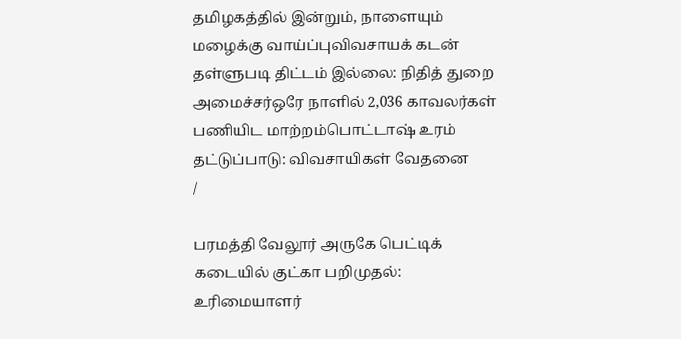தமிழகத்தில் இன்றும், நாளையும் மழைக்கு வாய்ப்புவிவசாயக் கடன் தள்ளுபடி திட்டம் இல்லை: நிதித் துறை அமைச்சர்ஒரே நாளில் 2,036 காவலர்கள் பணியிட மாற்றம்பொட்டாஷ் உரம் தட்டுப்பாடு: விவசாயிகள் வேதனை
/

பரமத்தி வேலூர் அருகே பெட்டிக் கடையில் குட்கா பறிமுதல்: உரிமையாளர்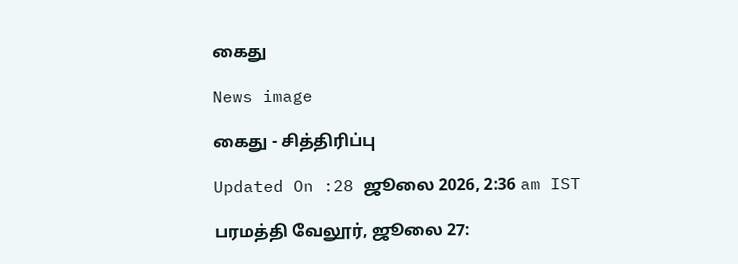கைது

News image

கைது - சித்திரிப்பு

Updated On :28 ஜூலை 2026, 2:36 am IST

பரமத்தி வேலூர், ஜூலை 27: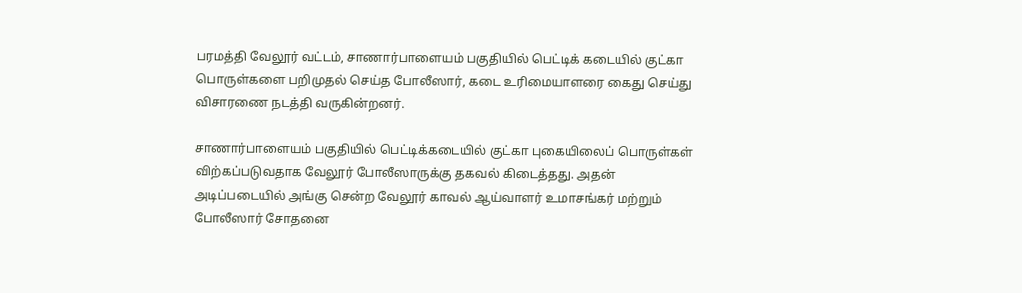பரமத்தி வேலூர் வட்டம், சாணார்பாளையம் பகுதியில் பெட்டிக் கடையில் குட்கா பொருள்களை பறிமுதல் செய்த போலீஸார், கடை உரிமையாளரை கைது செய்து விசாரணை நடத்தி வருகின்றனர்.

சாணார்பாளையம் பகுதியில் பெட்டிக்கடையில் குட்கா புகையிலைப் பொருள்கள் விற்கப்படுவதாக வேலூர் போலீஸாருக்கு தகவல் கிடைத்தது. அதன் அடிப்படையில் அங்கு சென்ற வேலூர் காவல் ஆய்வாளர் உமாசங்கர் மற்றும் போலீஸார் சோதனை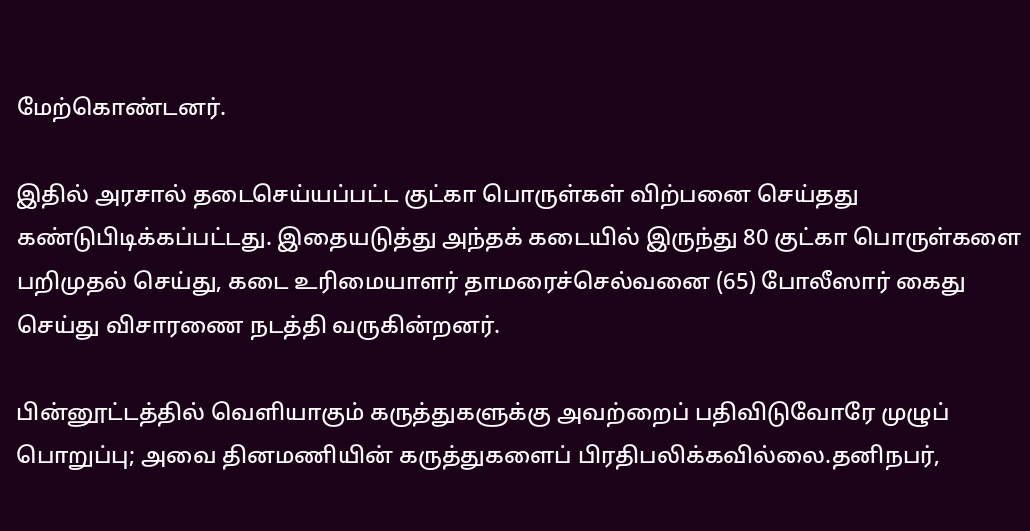மேற்கொண்டனர்.

இதில் அரசால் தடைசெய்யப்பட்ட குட்கா பொருள்கள் விற்பனை செய்தது கண்டுபிடிக்கப்பட்டது. இதையடுத்து அந்தக் கடையில் இருந்து 80 குட்கா பொருள்களை பறிமுதல் செய்து, கடை உரிமையாளர் தாமரைச்செல்வனை (65) போலீஸார் கைது செய்து விசாரணை நடத்தி வருகின்றனர்.

பின்னூட்டத்தில் வெளியாகும் கருத்துகளுக்கு அவற்றைப் பதிவிடுவோரே முழுப் பொறுப்பு; அவை தினமணியின் கருத்துகளைப் பிரதிபலிக்கவில்லை.தனிநபர்,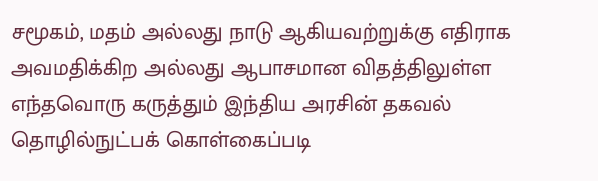சமூகம், மதம் அல்லது நாடு ஆகியவற்றுக்கு எதிராக அவமதிக்கிற அல்லது ஆபாசமான விதத்திலுள்ள எந்தவொரு கருத்தும் இந்திய அரசின் தகவல் தொழில்நுட்பக் கொள்கைப்படி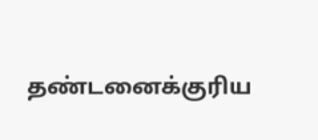தண்டனைக்குரிய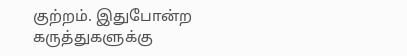குற்றம். இதுபோன்ற கருத்துகளுக்கு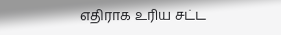எதிராக உரிய சட்ட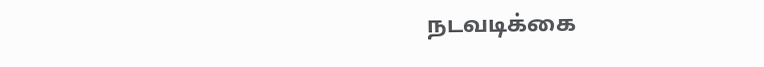நடவடிக்கை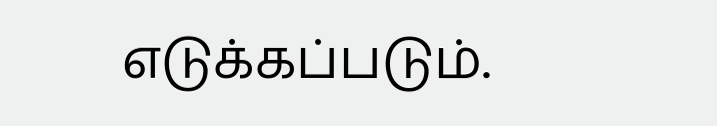எடுக்கப்படும்.